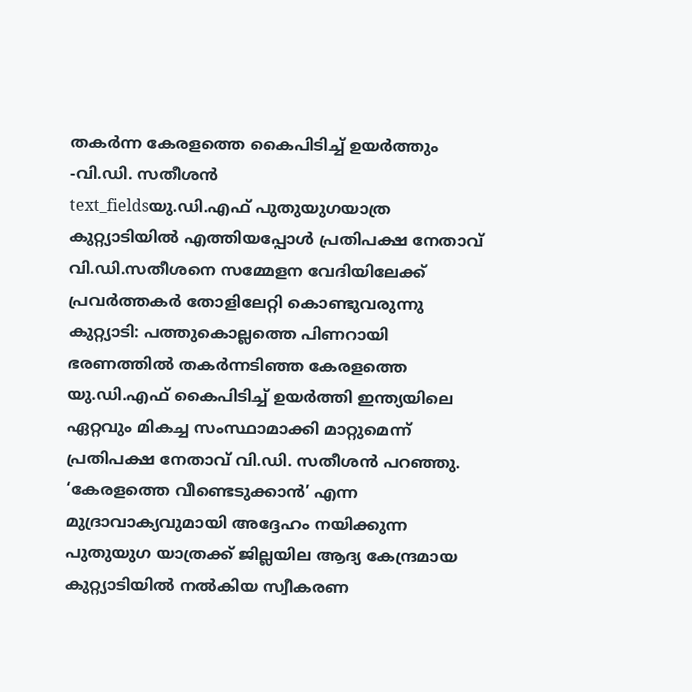തകർന്ന കേരളത്തെ കൈപിടിച്ച് ഉയർത്തും -വി.ഡി. സതീശൻ
text_fieldsയു.ഡി.എഫ് പുതുയുഗയാത്ര കുറ്റ്യാടിയിൽ എത്തിയപ്പോൾ പ്രതിപക്ഷ നേതാവ് വി.ഡി.സതീശനെ സമ്മേളന വേദിയിലേക്ക് പ്രവർത്തകർ തോളിലേറ്റി കൊണ്ടുവരുന്നു
കുറ്റ്യാടി: പത്തുകൊല്ലത്തെ പിണറായി ഭരണത്തിൽ തകർന്നടിഞ്ഞ കേരളത്തെ യു.ഡി.എഫ് കൈപിടിച്ച് ഉയർത്തി ഇന്ത്യയിലെ ഏറ്റവും മികച്ച സംസ്ഥാമാക്കി മാറ്റുമെന്ന് പ്രതിപക്ഷ നേതാവ് വി.ഡി. സതീശൻ പറഞ്ഞു. ‘കേരളത്തെ വീണ്ടെടുക്കാൻ’ എന്ന മുദ്രാവാക്യവുമായി അദ്ദേഹം നയിക്കുന്ന പുതുയുഗ യാത്രക്ക് ജില്ലയില ആദ്യ കേന്ദ്രമായ കുറ്റ്യാടിയിൽ നൽകിയ സ്വീകരണ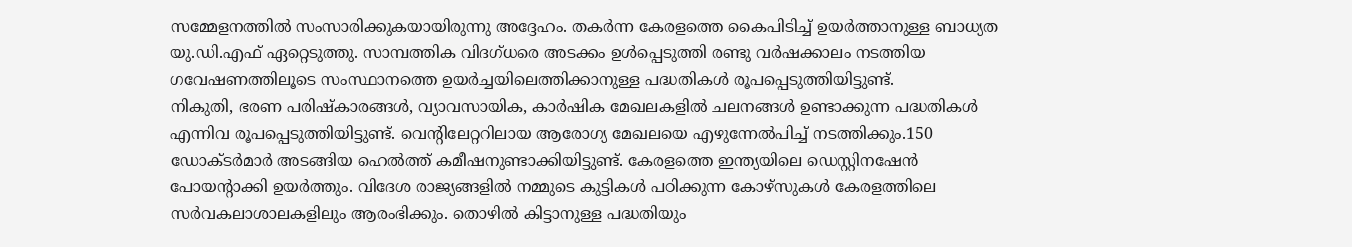സമ്മേളനത്തിൽ സംസാരിക്കുകയായിരുന്നു അദ്ദേഹം. തകർന്ന കേരളത്തെ കൈപിടിച്ച് ഉയർത്താനുള്ള ബാധ്യത യു.ഡി.എഫ് ഏറ്റെടുത്തു. സാമ്പത്തിക വിദഗ്ധരെ അടക്കം ഉൾപ്പെടുത്തി രണ്ടു വർഷക്കാലം നടത്തിയ ഗവേഷണത്തിലൂടെ സംസ്ഥാനത്തെ ഉയർച്ചയിലെത്തിക്കാനുള്ള പദ്ധതികൾ രൂപപ്പെടുത്തിയിട്ടുണ്ട്.
നികുതി, ഭരണ പരിഷ്കാരങ്ങൾ, വ്യാവസായിക, കാർഷിക മേഖലകളിൽ ചലനങ്ങൾ ഉണ്ടാക്കുന്ന പദ്ധതികൾ എന്നിവ രൂപപ്പെടുത്തിയിട്ടുണ്ട്. വെന്റിലേറ്ററിലായ ആരോഗ്യ മേഖലയെ എഴുന്നേൽപിച്ച് നടത്തിക്കും.150 ഡോക്ടർമാർ അടങ്ങിയ ഹെൽത്ത് കമീഷനുണ്ടാക്കിയിട്ടുണ്ട്. കേരളത്തെ ഇന്ത്യയിലെ ഡെസ്റ്റിനഷേൻ പോയന്റാക്കി ഉയർത്തും. വിദേശ രാജ്യങ്ങളിൽ നമ്മുടെ കുട്ടികൾ പഠിക്കുന്ന കോഴ്സുകൾ കേരളത്തിലെ സർവകലാശാലകളിലും ആരംഭിക്കും. തൊഴിൽ കിട്ടാനുള്ള പദ്ധതിയും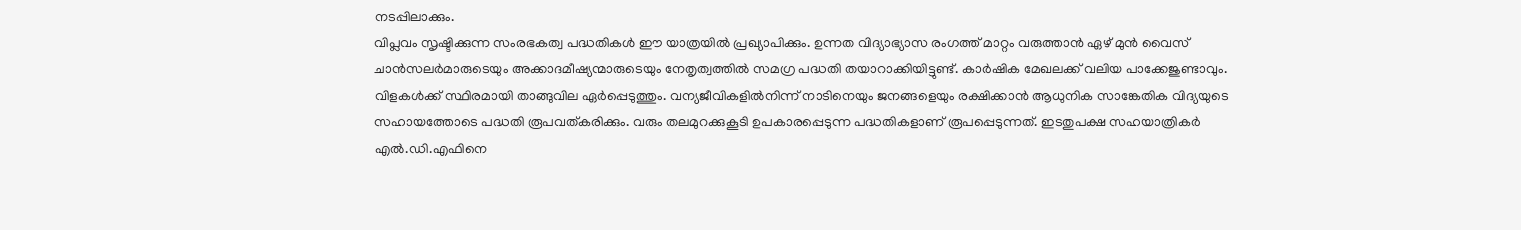നടപ്പിലാക്കും.
വിപ്ലവം സൃഷ്ടിക്കുന്ന സംരഭകത്വ പദ്ധതികൾ ഈ യാത്രയിൽ പ്രഖ്യാപിക്കും. ഉന്നത വിദ്യാഭ്യാസ രംഗത്ത് മാറ്റം വരുത്താൻ ഏഴ് മുൻ വൈസ് ചാൻസലർമാരുടെയും അക്കാദമീഷ്യന്മാരുടെയും നേതൃത്വത്തിൽ സമഗ്ര പദ്ധതി തയാറാക്കിയിട്ടുണ്ട്. കാർഷിക മേഖലക്ക് വലിയ പാക്കേജുണ്ടാവും. വിളകൾക്ക് സ്ഥിരമായി താങ്ങുവില ഏർപ്പെടുത്തും. വന്യജീവികളിൽനിന്ന് നാടിനെയും ജനങ്ങളെയും രക്ഷിക്കാൻ ആധുനിക സാങ്കേതിക വിദ്യയുടെ സഹായത്തോടെ പദ്ധതി രൂപവത്കരിക്കും. വരും തലമുറക്കുകൂടി ഉപകാരപ്പെടുന്ന പദ്ധതികളാണ് രൂപപ്പെടുന്നത്. ഇടതുപക്ഷ സഹയാത്രികർ എൽ.ഡി.എഫിനെ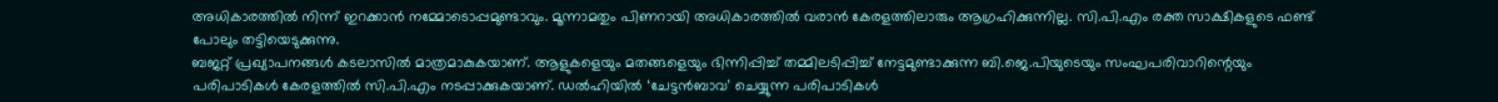അധികാരത്തിൽ നിന്ന് ഇറക്കാൻ നമ്മോടൊപ്പമുണ്ടാവും. മൂന്നാമതും പിണറായി അധികാരത്തിൽ വരാൻ കേരളത്തിലാരും ആഗ്രഹിക്കുന്നില്ല. സി.പി.എം രക്ത സാക്ഷികളുടെ ഫണ്ട് പോലും തട്ടിയെടുക്കുന്നു.
ബജറ്റ് പ്രഖ്യാപനങ്ങൾ കടലാസിൽ മാത്രമാകുകയാണ്. ആളുകളെയും മതങ്ങളെയും ഭിന്നിപ്പിച്ച് തമ്മിലടിപ്പിച്ച് നേട്ടമുണ്ടാക്കുന്ന ബി.ജെ.പിയുടെയും സംഘപരിവാറിന്റെയും പരിപാടികൾ കേരളത്തിൽ സി.പി.എം നടപ്പാക്കുകയാണ്. ഡൽഹിയിൽ ‘ചേട്ടൻബാവ’ ചെയ്യുന്ന പരിപാടികൾ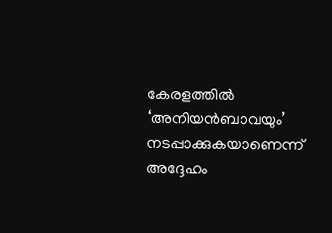കേരളത്തിൽ ‘അനിയൻബാവയും’ നടപ്പാക്കുകയാണെന്ന് അദ്ദേഹം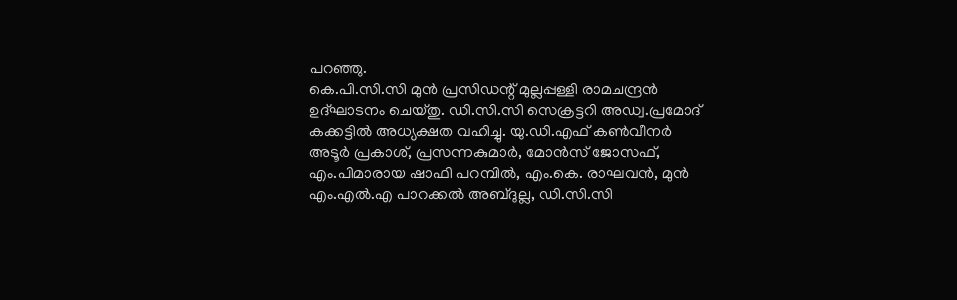പറഞ്ഞു.
കെ.പി.സി.സി മുൻ പ്രസിഡന്റ് മുല്ലപ്പള്ളി രാമചന്ദ്രൻ ഉദ്ഘാടനം ചെയ്തു. ഡി.സി.സി സെക്രട്ടറി അഡ്വ.പ്രമോദ് കക്കട്ടിൽ അധ്യക്ഷത വഹിച്ചു. യു.ഡി.എഫ് കൺവീനർ അടൂർ പ്രകാശ്, പ്രസന്നകുമാർ, മോൻസ് ജോസഫ്, എം.പിമാരായ ഷാഫി പറമ്പിൽ, എം.കെ. രാഘവൻ, മുൻ എം.എൽ.എ പാറക്കൽ അബ്ദുല്ല, ഡി.സി.സി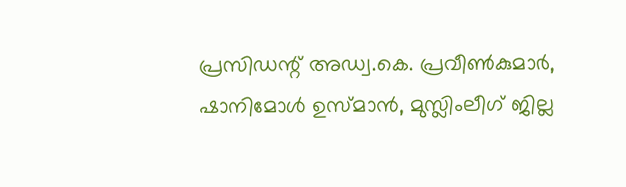പ്രസിഡന്റ് അഡ്വ.കെ. പ്രവീൺകുമാർ, ഷാനിമോൾ ഉസ്മാൻ, മുസ്ലിംലീഗ് ജില്ല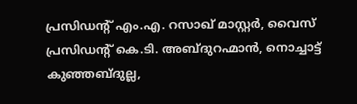പ്രസിഡന്റ് എം.എ. റസാഖ് മാസ്റ്റർ, വൈസ് പ്രസിഡന്റ് കെ.ടി. അബ്ദുറഹ്മാൻ, നൊച്ചാട്ട് കുഞ്ഞബ്ദുല്ല,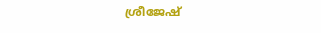ശ്രീജേഷ്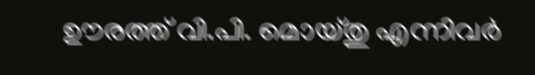ഊരത്ത് വി.പി. മൊയ്തു എന്നിവർ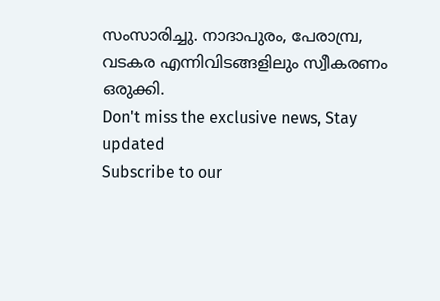സംസാരിച്ചു. നാദാപുരം, പേരാമ്പ്ര, വടകര എന്നിവിടങ്ങളിലും സ്വീകരണം ഒരുക്കി.
Don't miss the exclusive news, Stay updated
Subscribe to our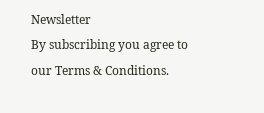Newsletter
By subscribing you agree to our Terms & Conditions.